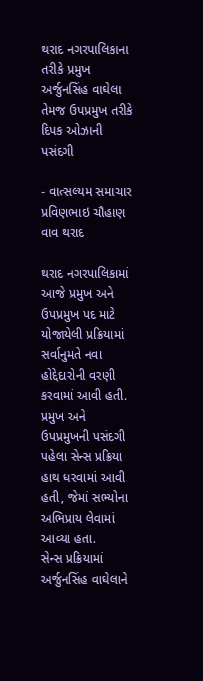થરાદ નગરપાલિકાના તરીકે પ્રમુખ અર્જુનસિંહ વાઘેલા તેમજ ઉપપ્રમુખ તરીકે દિપક ઓઝાની પસંદગી

- વાત્સલ્યમ સમાચાર પ્રવિણભાઇ ચૌહાણ વાવ થરાદ

થરાદ નગરપાલિકામાં આજે પ્રમુખ અને ઉપપ્રમુખ પદ માટે યોજાયેલી પ્રક્રિયામાં સર્વાનુમતે નવા હોદ્દેદારોની વરણી કરવામાં આવી હતી. પ્રમુખ અને ઉપપ્રમુખની પસંદગી પહેલા સેન્સ પ્રક્રિયા હાથ ધરવામાં આવી હતી, જેમાં સભ્યોના અભિપ્રાય લેવામાં આવ્યા હતા.
સેન્સ પ્રક્રિયામાં અર્જુનસિંહ વાઘેલાને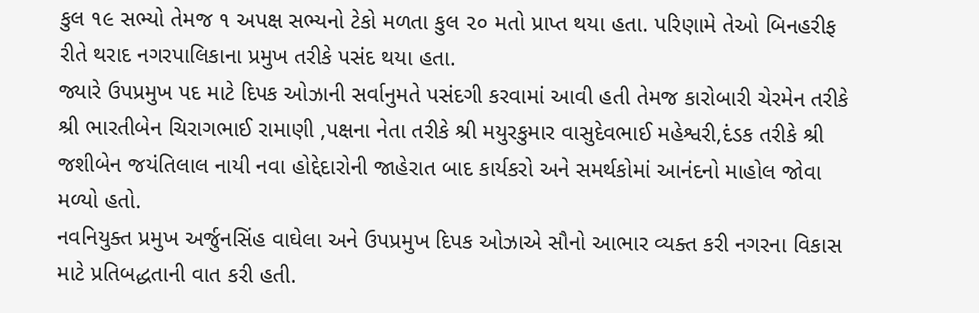કુલ ૧૯ સભ્યો તેમજ ૧ અપક્ષ સભ્યનો ટેકો મળતા કુલ ૨૦ મતો પ્રાપ્ત થયા હતા. પરિણામે તેઓ બિનહરીફ રીતે થરાદ નગરપાલિકાના પ્રમુખ તરીકે પસંદ થયા હતા.
જ્યારે ઉપપ્રમુખ પદ માટે દિપક ઓઝાની સર્વાનુમતે પસંદગી કરવામાં આવી હતી તેમજ કારોબારી ચેરમેન તરીકે શ્રી ભારતીબેન ચિરાગભાઈ રામાણી ,પક્ષના નેતા તરીકે શ્રી મયુરકુમાર વાસુદેવભાઈ મહેશ્વરી,દંડક તરીકે શ્રી જશીબેન જયંતિલાલ નાયી નવા હોદ્દેદારોની જાહેરાત બાદ કાર્યકરો અને સમર્થકોમાં આનંદનો માહોલ જોવા મળ્યો હતો.
નવનિયુક્ત પ્રમુખ અર્જુનસિંહ વાઘેલા અને ઉપપ્રમુખ દિપક ઓઝાએ સૌનો આભાર વ્યક્ત કરી નગરના વિકાસ માટે પ્રતિબદ્ધતાની વાત કરી હતી.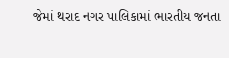જેમાં થરાદ નગર પાલિકામાં ભારતીય જનતા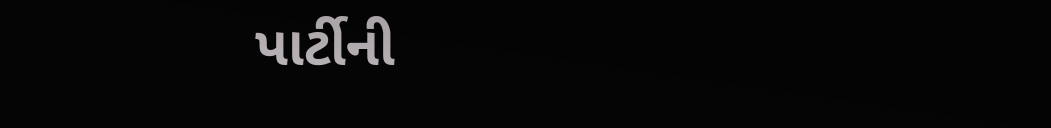પાર્ટીની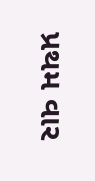પ્રથમ વાર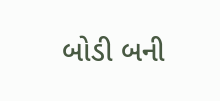બોડી બની